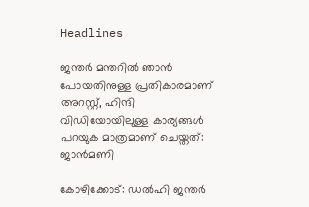Headlines

ജന്തര്‍ മന്തറില്‍ ഞാന്‍ പോയതിനുള്ള പ്രതികാരമാണ് അറസ്റ്റ്, ഹിന്ദി വിഡിയോയിലുള്ള കാര്യങ്ങള്‍ പറയുക മാത്രമാണ് ചെയ്തത്: ജാന്‍മണി

കോഴിക്കോട്: ഡല്‍ഹി ജന്തര്‍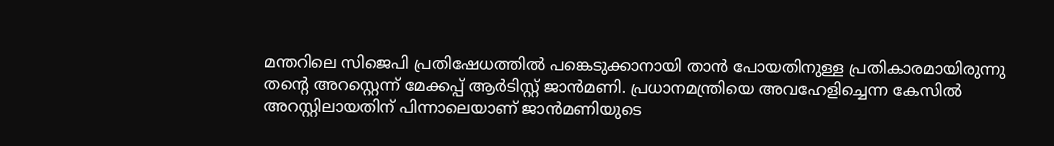മന്തറിലെ സിജെപി പ്രതിഷേധത്തില്‍ പങ്കെടുക്കാനായി താന്‍ പോയതിനുള്ള പ്രതികാരമായിരുന്നു തന്റെ അറസ്റ്റെന്ന് മേക്കപ്പ് ആര്‍ടിസ്റ്റ് ജാന്‍മണി. പ്രധാനമന്ത്രിയെ അവഹേളിച്ചെന്ന കേസില്‍ അറസ്റ്റിലായതിന് പിന്നാലെയാണ് ജാന്‍മണിയുടെ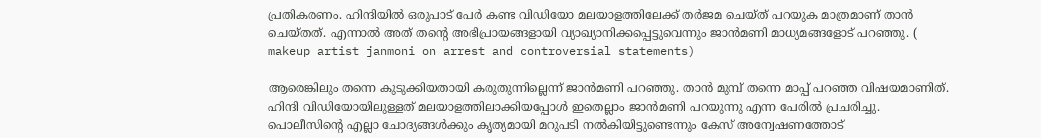പ്രതികരണം. ഹിന്ദിയില്‍ ഒരുപാട് പേര്‍ കണ്ട വിഡിയോ മലയാളത്തിലേക്ക് തര്‍ജമ ചെയ്ത് പറയുക മാത്രമാണ് താന്‍ ചെയ്തത്. എന്നാല്‍ അത് തന്റെ അഭിപ്രായങ്ങളായി വ്യാഖ്യാനിക്കപ്പെട്ടുവെന്നും ജാന്‍മണി മാധ്യമങ്ങളോട് പറഞ്ഞു. ( makeup artist janmoni on arrest and controversial statements)

ആരെങ്കിലും തന്നെ കുടുക്കിയതായി കരുതുന്നില്ലെന്ന് ജാന്‍മണി പറഞ്ഞു. താന്‍ മുമ്പ് തന്നെ മാപ്പ് പറഞ്ഞ വിഷയമാണിത്. ഹിന്ദി വിഡിയോയിലുള്ളത് മലയാളത്തിലാക്കിയപ്പോള്‍ ഇതെല്ലാം ജാന്‍മണി പറയുന്നു എന്ന പേരില്‍ പ്രചരിച്ചു. പൊലീസിന്റെ എല്ലാ ചോദ്യങ്ങള്‍ക്കും കൃത്യമായി മറുപടി നല്‍കിയിട്ടുണ്ടെന്നും കേസ് അന്വേഷണത്തോട്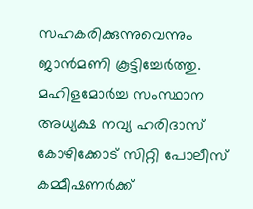സഹകരിക്കുന്നുവെന്നും ജാന്‍മണി കൂട്ടിച്ചേര്‍ത്തു.
മഹിളമോര്‍ച്ച സംസ്ഥാന അധ്യക്ഷ നവ്യ ഹരിദാസ് കോഴിക്കോട് സിറ്റി പോലീസ് കമ്മീഷണര്‍ക്ക്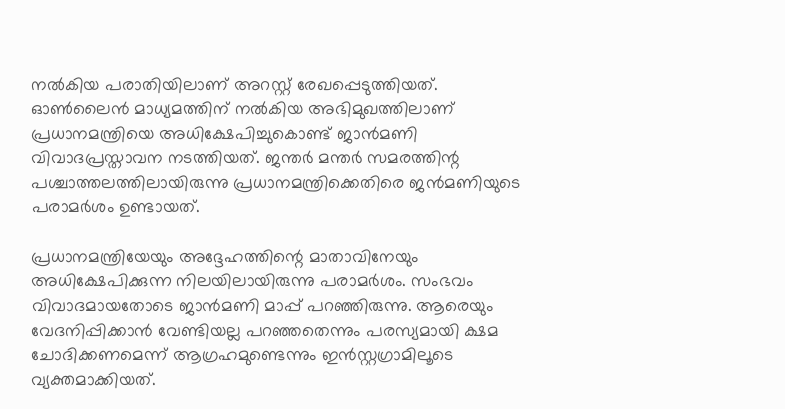നല്‍കിയ പരാതിയിലാണ് അറസ്റ്റ് രേഖപ്പെടുത്തിയത്. ഓണ്‍ലൈന്‍ മാധ്യമത്തിന് നല്‍കിയ അഭിമുഖത്തിലാണ് പ്രധാനമന്ത്രിയെ അധിക്ഷേപിച്ചുകൊണ്ട് ജാന്‍മണി വിവാദപ്രസ്താവന നടത്തിയത്. ജന്തര്‍ മന്തര്‍ സമരത്തിന്റ പശ്ചാത്തലത്തിലായിരുന്നു പ്രധാനമന്ത്രിക്കെതിരെ ജന്‍മണിയുടെ പരാമര്‍ശം ഉണ്ടായത്.

പ്രധാനമന്ത്രിയേയും അദ്ദേഹത്തിന്റെ മാതാവിനേയും അധിക്ഷേപിക്കുന്ന നിലയിലായിരുന്നു പരാമര്‍ശം. സംഭവം വിവാദമായതോടെ ജാന്‍മണി മാപ്പ് പറഞ്ഞിരുന്നു. ആരെയും വേദനിപ്പിക്കാന്‍ വേണ്ടിയല്ല പറഞ്ഞതെന്നും പരസ്യമായി ക്ഷമ ചോദിക്കണമെന്ന് ആഗ്രഹമുണ്ടെന്നും ഇന്‍സ്റ്റഗ്രാമിലൂടെ വ്യക്തമാക്കിയത്.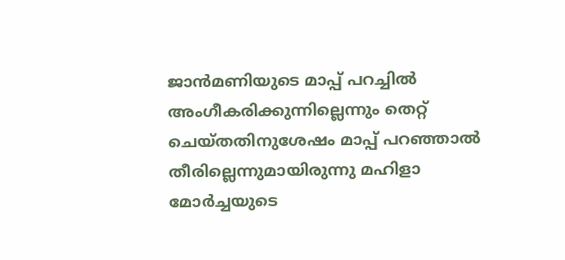ജാന്‍മണിയുടെ മാപ്പ് പറച്ചില്‍ അംഗീകരിക്കുന്നില്ലെന്നും തെറ്റ് ചെയ്തതിനുശേഷം മാപ്പ് പറഞ്ഞാല്‍ തീരില്ലെന്നുമായിരുന്നു മഹിളാ മോര്‍ച്ചയുടെ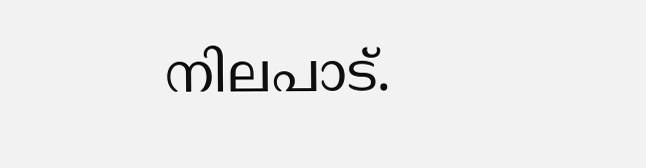നിലപാട്.